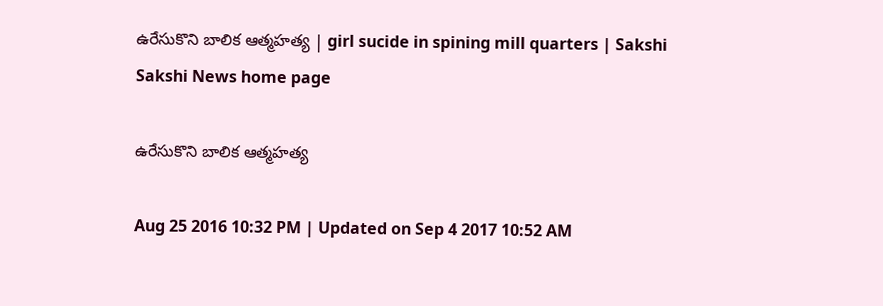ఉరేసుకొని బాలిక ఆత్మహత్య | girl sucide in spining mill quarters | Sakshi
Sakshi News home page

ఉరేసుకొని బాలిక ఆత్మహత్య

Aug 25 2016 10:32 PM | Updated on Sep 4 2017 10:52 AM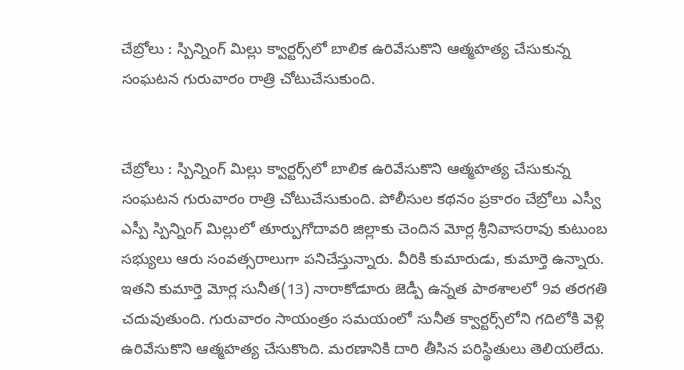చేబ్రోలు : స్పిన్నింగ్‌ మిల్లు క్వార్టర్స్‌లో బాలిక ఉరివేసుకొని ఆత్మహత్య చేసుకున్న సంఘటన గురువారం రాత్రి చోటుచేసుకుంది.


చేబ్రోలు : స్పిన్నింగ్‌ మిల్లు క్వార్టర్స్‌లో బాలిక ఉరివేసుకొని ఆత్మహత్య చేసుకున్న సంఘటన గురువారం రాత్రి చోటుచేసుకుంది. పోలీసుల కథనం ప్రకారం చేబ్రోలు ఎస్వీ ఎస్పీ స్పిన్నింగ్‌ మిల్లులో తూర్పుగోదావరి జిల్లాకు చెందిన మోర్ల శ్రీనివాసరావు కుటుంబ సభ్యులు ఆరు సంవత్సరాలుగా పనిచేస్తున్నారు. వీరికి కుమారుడు, కుమార్తె ఉన్నారు. ఇతని కుమార్తె మోర్ల సునీత(13) నారాకోడూరు జెడ్పీ ఉన్నత పాఠశాలలో 9వ తరగతి చదువుతుంది. గురువారం సాయంత్రం సమయంలో సునీత క్వార్టర్స్‌లోని గదిలోకి వెళ్లి ఉరివేసుకొని ఆత్మహత్య చేసుకొంది. మరణానికి దారి తీసిన పరిస్థితులు తెలియలేదు.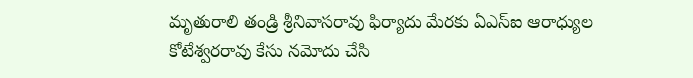మృతురాలి తండ్రి శ్రీనివాసరావు ఫిర్యాదు మేరకు ఏఎస్‌ఐ ఆరాధ్యుల కోటేశ్వరరావు కేసు నమోదు చేసి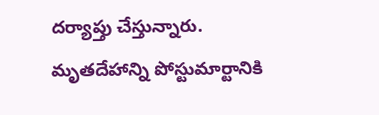దర్యాప్తు చేస్తున్నారు. మృతదేహాన్ని పోస్టుమార్టానికి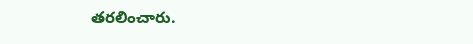తరలించారు.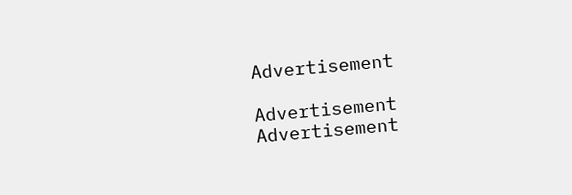Advertisement

Advertisement
Advertisement